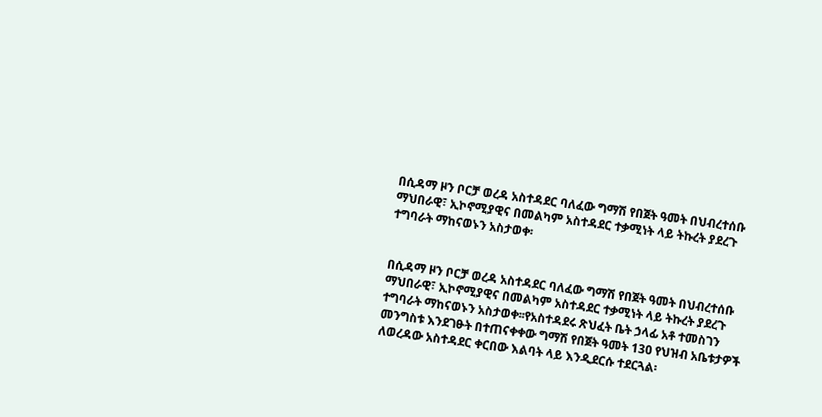በሲዳማ ዞን ቦርቻ ወረዳ አስተዳደር ባለፈው ግማሽ የበጀት ዓመት በህብረተሰቡ ማህበራዊ፣ ኢኮኖሚያዊና በመልካም አስተዳደር ተቃሚነት ላይ ትኩረት ያደረጉ ተግባራት ማከናወኑን አስታወቀ፡


በሲዳማ ዞን ቦርቻ ወረዳ አስተዳደር ባለፈው ግማሽ የበጀት ዓመት በህብረተሰቡ ማህበራዊ፣ ኢኮኖሚያዊና በመልካም አስተዳደር ተቃሚነት ላይ ትኩረት ያደረጉ ተግባራት ማከናወኑን አስታወቀ፡፡የአስተዳደሩ ጽህፈት ቤት ኃላፊ አቶ ተመስገን መንግስቱ እንደገፁት በተጠናቀቀው ግማሽ የበጀት ዓመት 13ዐ የህዝብ አቤቱታዎች ለወረዳው አስተዳደር ቀርበው እልባት ላይ እንዲደርሱ ተደርጓል፡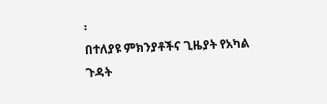፡
በተለያዩ ምክንያቶችና ጊዜያት የአካል ጉዳት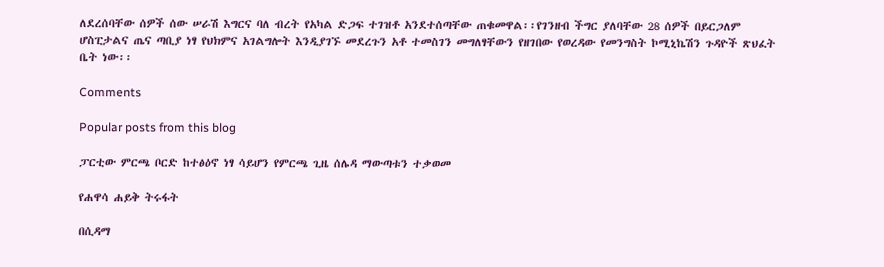ለደረሰባቸው ሰዎች ሰው ሠራሽ እግርና ባለ ብረት የአካል ድጋፍ ተገዝቶ አንደተሰጣቸው ጠቁመዋል፡፡የገንዘብ ችግር ያለባቸው 28 ሰዎች በይርጋለም ሆስፒታልና ጤና ጣቢያ ነፃ የህክምና አገልግሎት እንዲያገኙ መደረጉን አቶ ተመስገን መግለፃቸውን የዘገበው የወረዳው የመንግስት ኮሚኒኬሽን ጉዳዮች ጽህፈት ቤት ነው፡፡

Comments

Popular posts from this blog

ፓርቲው ምርጫ ቦርድ ከተፅዕኖ ነፃ ሳይሆን የምርጫ ጊዜ ሰሌዳ ማውጣቱን ተቃወመ

የሐዋሳ ሐይቅ ትሩፋት

በሲዳማ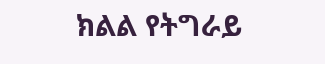ክልል የትግራይ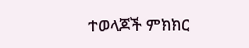ተወላጆች ምክክር